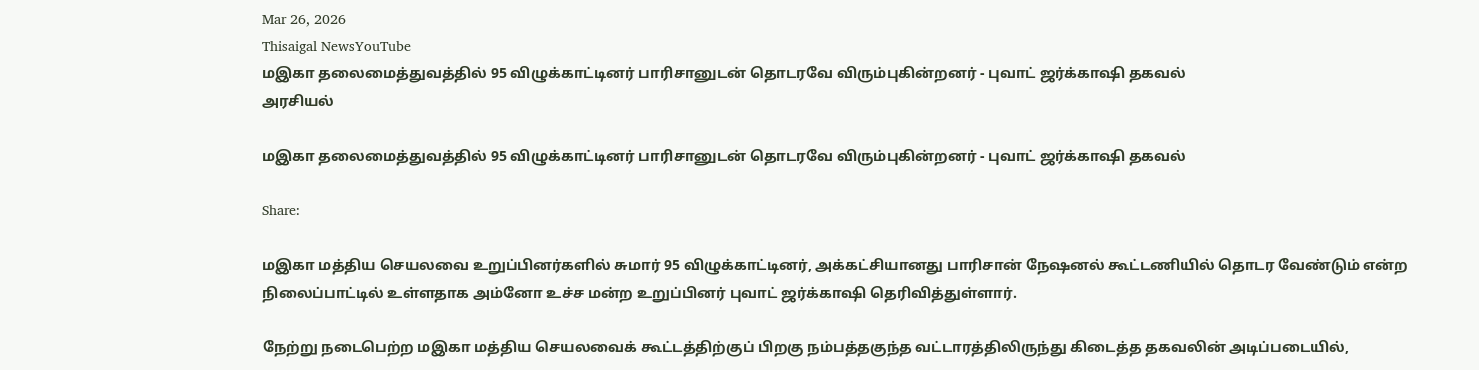Mar 26, 2026
Thisaigal NewsYouTube
மஇகா தலைமைத்துவத்தில் 95 விழுக்காட்டினர் பாரிசானுடன் தொடரவே விரும்புகின்றனர் - புவாட் ஜர்க்காஷி தகவல்
அரசியல்

மஇகா தலைமைத்துவத்தில் 95 விழுக்காட்டினர் பாரிசானுடன் தொடரவே விரும்புகின்றனர் - புவாட் ஜர்க்காஷி தகவல்

Share:

மஇகா மத்திய செயலவை உறுப்பினர்களில் சுமார் 95 விழுக்காட்டினர், அக்கட்சியானது பாரிசான் நேஷனல் கூட்டணியில் தொடர வேண்டும் என்ற நிலைப்பாட்டில் உள்ளதாக அம்னோ உச்ச மன்ற உறுப்பினர் புவாட் ஜர்க்காஷி தெரிவித்துள்ளார்.

நேற்று நடைபெற்ற மஇகா மத்திய செயலவைக் கூட்டத்திற்குப் பிறகு நம்பத்தகுந்த வட்டாரத்திலிருந்து கிடைத்த தகவலின் அடிப்படையில்,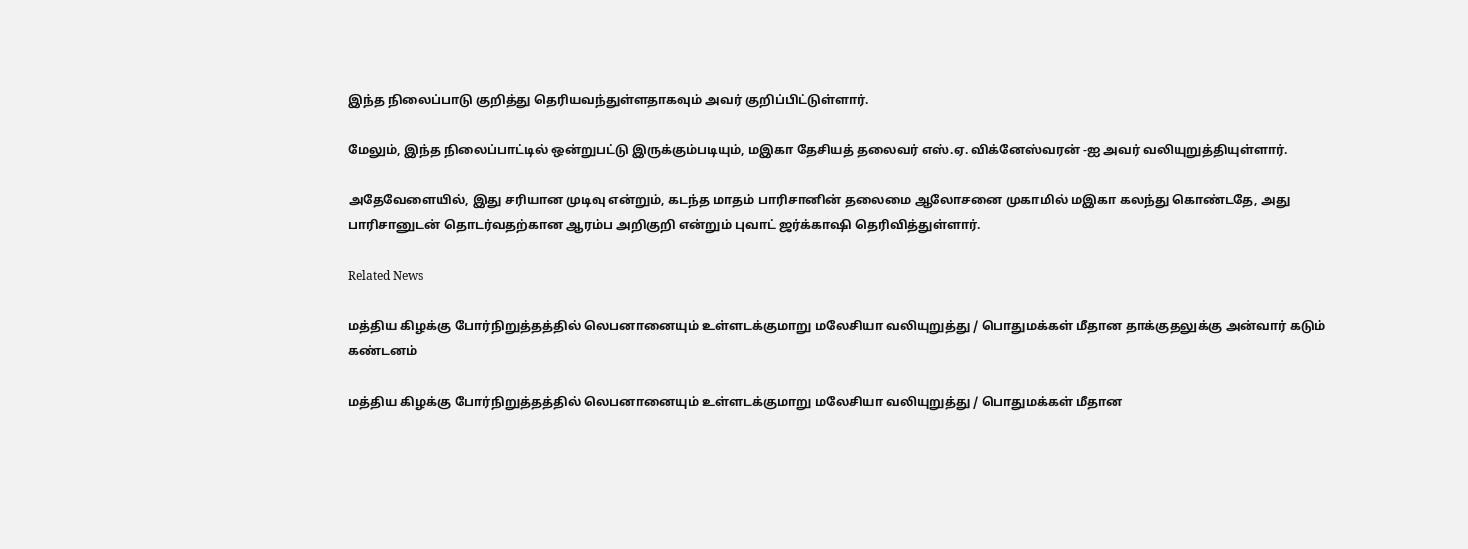இந்த நிலைப்பாடு குறித்து தெரியவந்துள்ளதாகவும் அவர் குறிப்பிட்டுள்ளார்.

மேலும், இந்த நிலைப்பாட்டில் ஒன்றுபட்டு இருக்கும்படியும், மஇகா தேசியத் தலைவர் எஸ்.ஏ. விக்னேஸ்வரன் -ஐ அவர் வலியுறுத்தியுள்ளார்.

அதேவேளையில், இது சரியான முடிவு என்றும், கடந்த மாதம் பாரிசானின் தலைமை ஆலோசனை முகாமில் மஇகா கலந்து கொண்டதே, அது பாரிசானுடன் தொடர்வதற்கான ஆரம்ப அறிகுறி என்றும் புவாட் ஜர்க்காஷி தெரிவித்துள்ளார்.

Related News

மத்திய கிழக்கு போர்நிறுத்தத்தில் லெபனானையும் உள்ளடக்குமாறு மலேசியா வலியுறுத்து / பொதுமக்கள் மீதான தாக்குதலுக்கு அன்வார் கடும் கண்டனம்

மத்திய கிழக்கு போர்நிறுத்தத்தில் லெபனானையும் உள்ளடக்குமாறு மலேசியா வலியுறுத்து / பொதுமக்கள் மீதான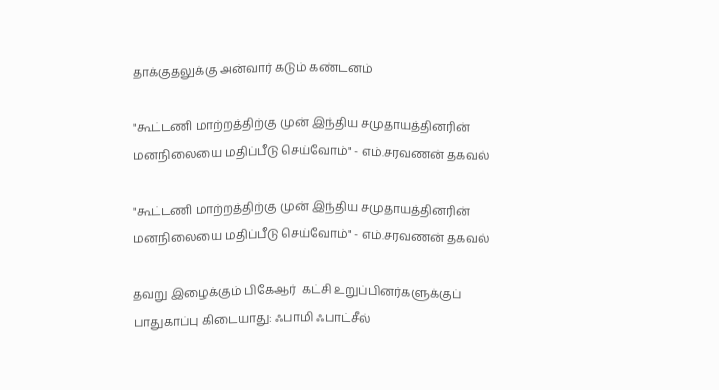தாக்குதலுக்கு அன்வார் கடும் கண்டனம்

"கூட்டணி மாற்றத்திற்கு முன் இந்திய சமுதாயத்தினரின் மனநிலையை மதிப்பீடு செய்வோம்" - எம்.சரவணன் தகவல்

"கூட்டணி மாற்றத்திற்கு முன் இந்திய சமுதாயத்தினரின் மனநிலையை மதிப்பீடு செய்வோம்" - எம்.சரவணன் தகவல்

தவறு இழைக்கும் பிகேஆர்  கட்சி உறுப்பினர்களுக்குப் பாதுகாப்பு கிடையாது: ஃபாமி ஃபாட்சீல்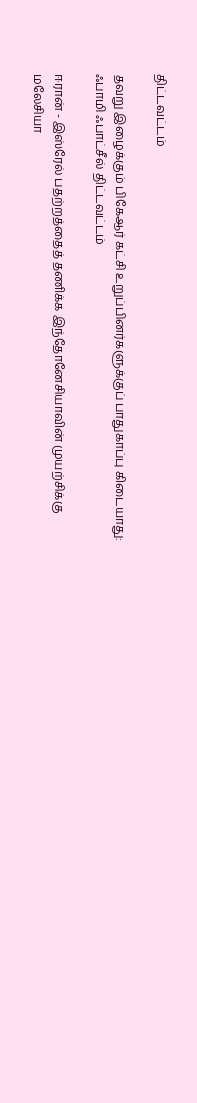திட்டவட்டம்

தவறு இழைக்கும் பிகேஆர் கட்சி உறுப்பினர்களுக்குப் பாதுகாப்பு கிடையாது: ஃபாமி ஃபாட்சீல் திட்டவட்டம்

ஈரான் - இஸ்ரேல் பதற்றத்தைத் தணிக்க இந்தோனேசியாவின் முயற்சிக்கு மலேசியா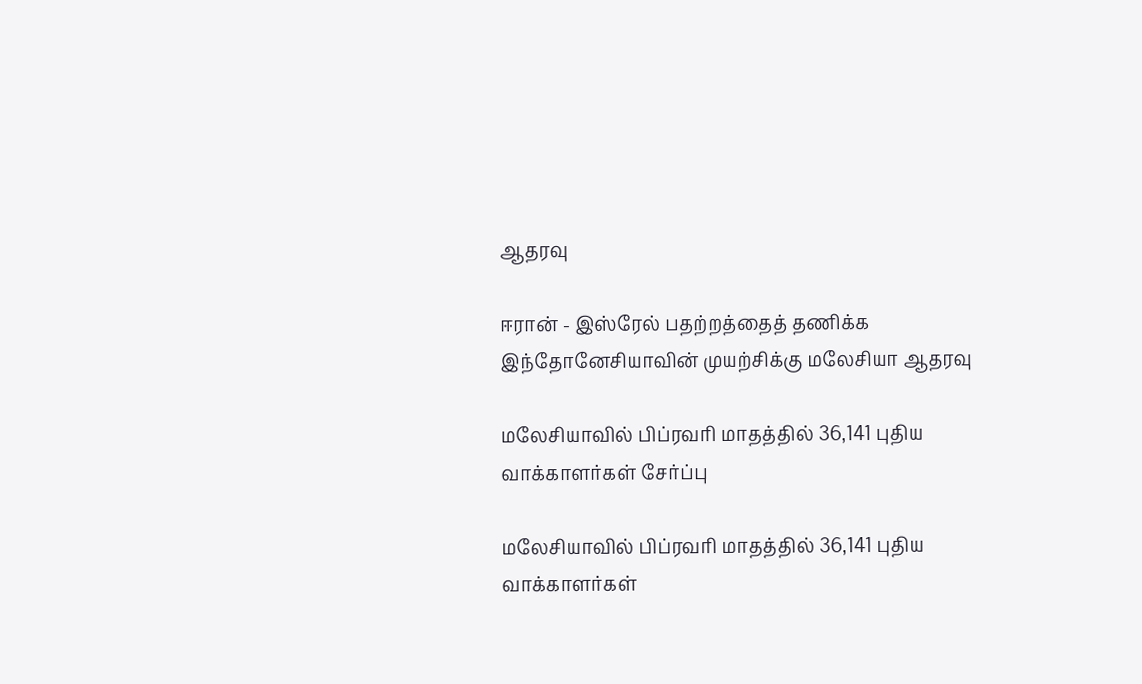ஆதரவு

ஈரான் - இஸ்ரேல் பதற்றத்தைத் தணிக்க இந்தோனேசியாவின் முயற்சிக்கு மலேசியா ஆதரவு

மலேசியாவில் பிப்ரவரி மாதத்தில் 36,141 புதிய வாக்காளர்கள் சேர்ப்பு

மலேசியாவில் பிப்ரவரி மாதத்தில் 36,141 புதிய வாக்காளர்கள்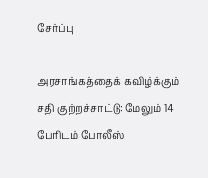சேர்ப்பு

அரசாங்கத்தைக் கவிழ்க்கும் சதி குற்றச்சாட்டு: மேலும் 14 பேரிடம் போலீஸ்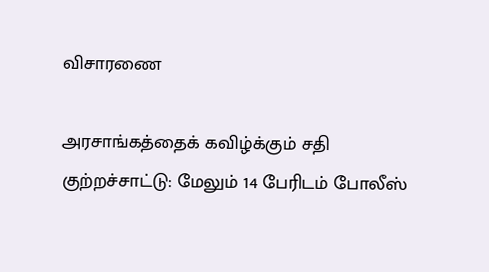விசாரணை

அரசாங்கத்தைக் கவிழ்க்கும் சதி குற்றச்சாட்டு: மேலும் 14 பேரிடம் போலீஸ்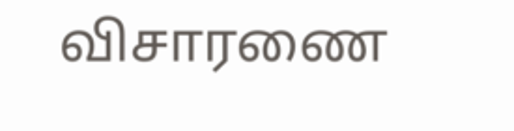விசாரணை